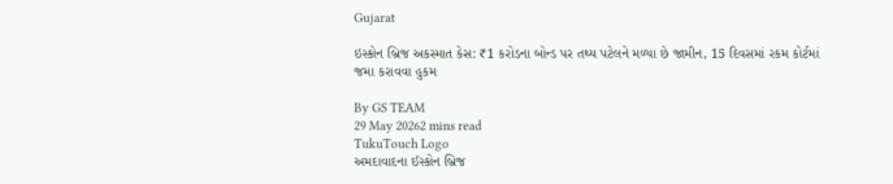Gujarat

ઇસ્કોન બ્રિજ અકસ્માત કેસ: ₹1 કરોડના બોન્ડ પર તથ્ય પટેલને મળ્યા છે જામીન, 15 દિવસમાં રકમ કોર્ટમાં જમા કરાવવા હુકમ

By GS TEAM
29 May 20262 mins read
TukuTouch Logo
અમદાવાદના ઈસ્કોન બ્રિજ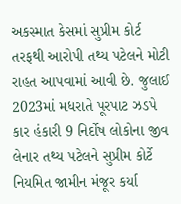અકસ્માત કેસમાં સુપ્રીમ કોર્ટ તરફથી આરોપી તથ્ય પટેલને મોટી રાહત આપવામાં આવી છે. જુલાઈ 2023માં મધરાતે પૂરપાટ ઝડપે કાર હંકારી 9 નિર્દોષ લોકોના જીવ લેનાર તથ્ય પટેલને સુપ્રીમ કોર્ટે નિયમિત જામીન મંજૂર કર્યા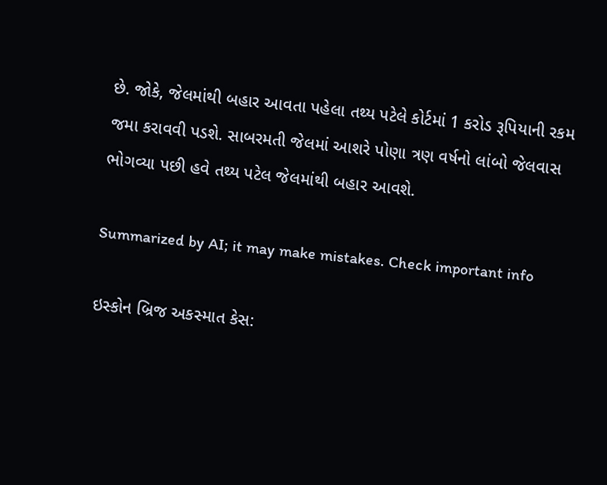છે. જોકે, જેલમાંથી બહાર આવતા પહેલા તથ્ય પટેલે કોર્ટમાં 1 કરોડ રૂપિયાની રકમ જમા કરાવવી પડશે. સાબરમતી જેલમાં આશરે પોણા ત્રણ વર્ષનો લાંબો જેલવાસ ભોગવ્યા પછી હવે તથ્ય પટેલ જેલમાંથી બહાર આવશે.

Summarized by AI; it may make mistakes. Check important info

ઇસ્કોન બ્રિજ અકસ્માત કેસ: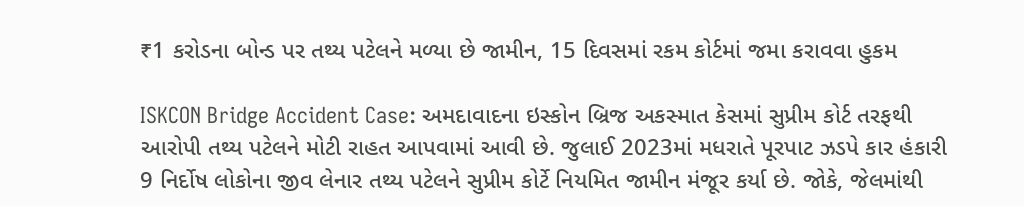₹1 કરોડના બોન્ડ પર તથ્ય પટેલને મળ્યા છે જામીન, 15 દિવસમાં રકમ કોર્ટમાં જમા કરાવવા હુકમ

ISKCON Bridge Accident Case: અમદાવાદના ઇસ્કોન બ્રિજ અકસ્માત કેસમાં સુપ્રીમ કોર્ટ તરફથી આરોપી તથ્ય પટેલને મોટી રાહત આપવામાં આવી છે. જુલાઈ 2023માં મધરાતે પૂરપાટ ઝડપે કાર હંકારી 9 નિર્દોષ લોકોના જીવ લેનાર તથ્ય પટેલને સુપ્રીમ કોર્ટે નિયમિત જામીન મંજૂર કર્યા છે. જોકે, જેલમાંથી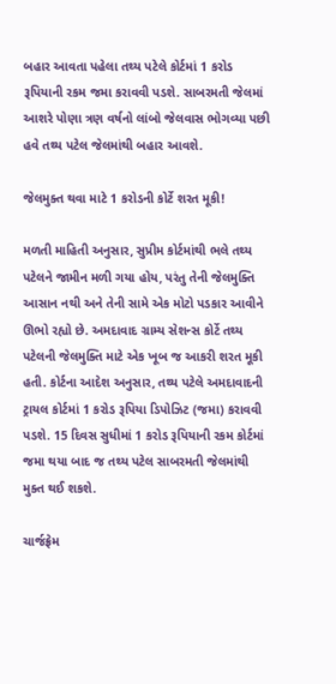બહાર આવતા પહેલા તથ્ય પટેલે કોર્ટમાં 1 કરોડ રૂપિયાની રકમ જમા કરાવવી પડશે. સાબરમતી જેલમાં આશરે પોણા ત્રણ વર્ષનો લાંબો જેલવાસ ભોગવ્યા પછી હવે તથ્ય પટેલ જેલમાંથી બહાર આવશે.

જેલમુક્ત થવા માટે 1 કરોડની કોર્ટે શરત મૂકી!

મળતી માહિતી અનુસાર, સુપ્રીમ કોર્ટમાંથી ભલે તથ્ય પટેલને જામીન મળી ગયા હોય, પરંતુ તેની જેલમુક્તિ આસાન નથી અને તેની સામે એક મોટો પડકાર આવીને ઊભો રહ્યો છે. અમદાવાદ ગ્રામ્ય સેશન્સ કોર્ટે તથ્ય પટેલની જેલમુક્તિ માટે એક ખૂબ જ આકરી શરત મૂકી હતી. કોર્ટના આદેશ અનુસાર, તથ્ય પટેલે અમદાવાદની ટ્રાયલ કોર્ટમાં 1 કરોડ રૂપિયા ડિપોઝિટ (જમા) કરાવવી પડશે. 15 દિવસ સુધીમાં 1 કરોડ રૂપિયાની રકમ કોર્ટમાં જમા થયા બાદ જ તથ્ય પટેલ સાબરમતી જેલમાંથી મુક્ત થઈ શકશે.

ચાર્જફ્રેમ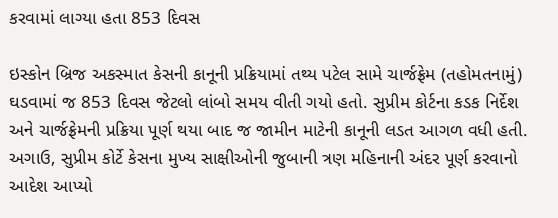કરવામાં લાગ્યા હતા 853 દિવસ

ઇસ્કોન બ્રિજ અકસ્માત કેસની કાનૂની પ્રક્રિયામાં તથ્ય પટેલ સામે ચાર્જફ્રેમ (તહોમતનામું) ઘડવામાં જ 853 દિવસ જેટલો લાંબો સમય વીતી ગયો હતો. સુપ્રીમ કોર્ટના કડક નિર્દેશ અને ચાર્જફ્રેમની પ્રક્રિયા પૂર્ણ થયા બાદ જ જામીન માટેની કાનૂની લડત આગળ વધી હતી. અગાઉ, સુપ્રીમ કોર્ટે કેસના મુખ્ય સાક્ષીઓની જુબાની ત્રણ મહિનાની અંદર પૂર્ણ કરવાનો આદેશ આપ્યો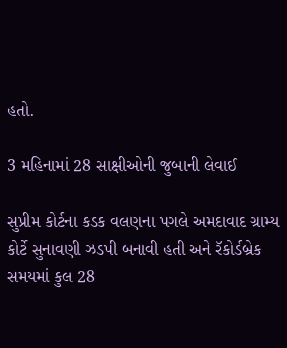હતો.

3 મહિનામાં 28 સાક્ષીઓની જુબાની લેવાઈ

સુપ્રીમ કોર્ટના કડક વલણના પગલે અમદાવાદ ગ્રામ્ય કોર્ટે સુનાવણી ઝડપી બનાવી હતી અને રૅકોર્ડબ્રેક સમયમાં કુલ 28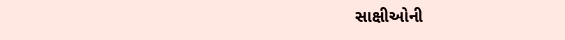સાક્ષીઓની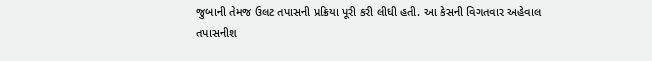જુબાની તેમજ ઉલટ તપાસની પ્રક્રિયા પૂરી કરી લીધી હતી. આ કેસની વિગતવાર અહેવાલ તપાસનીશ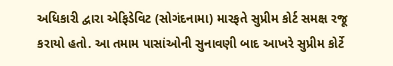અધિકારી દ્વારા એફિડેવિટ (સોગંદનામા) મારફતે સુપ્રીમ કોર્ટ સમક્ષ રજૂ કરાયો હતો. આ તમામ પાસાંઓની સુનાવણી બાદ આખરે સુપ્રીમ કોર્ટે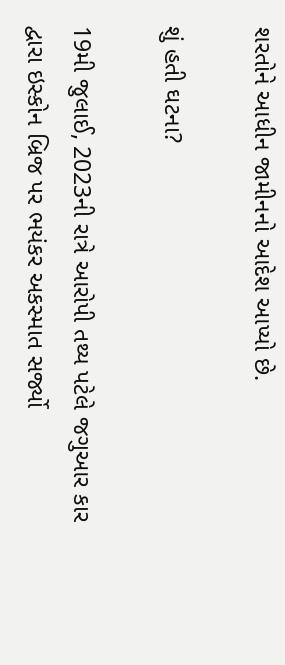શરતોને આધીન જામીનનો આદેશ આપ્યો છે.

શું હતી ઘટના?

19મી જુલાઈ, 2023ની રાત્રે આરોપી તથ્ય પટેલે જગુઆર કાર દ્વારા ઇસ્કોન બ્રિજ પર ભયંકર અકસ્માત સર્જ્યો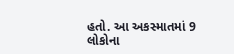હતો. આ અકસ્માતમાં 9 લોકોના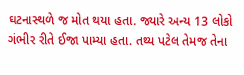ઘટનાસ્થળે જ મોત થયા હતા. જ્યારે અન્ય 13 લોકો ગંભીર રીતે ઈજા પામ્યા હતા. તથ્ય પટેલ તેમજ તેના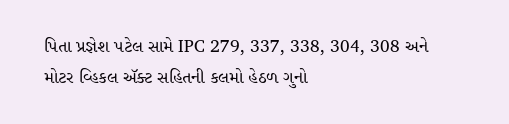પિતા પ્રજ્ઞેશ પટેલ સામે IPC 279, 337, 338, 304, 308 અને મોટર વ્હિકલ ઍક્ટ સહિતની કલમો હેઠળ ગુનો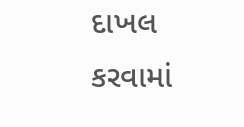દાખલ કરવામાં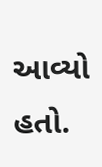આવ્યો હતો.